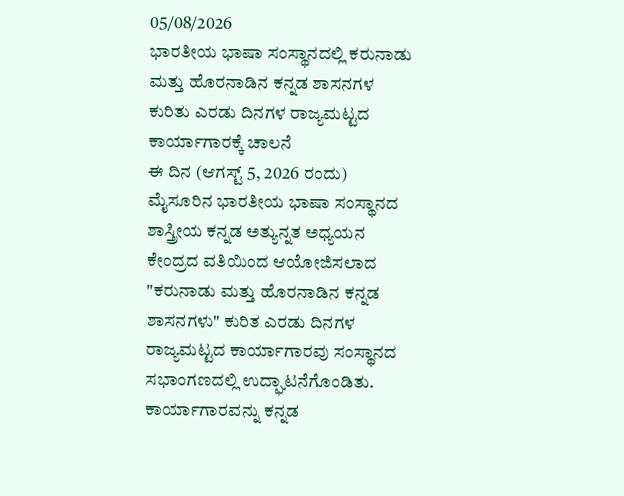05/08/2026
ಭಾರತೀಯ ಭಾಷಾ ಸಂಸ್ಥಾನದಲ್ಲಿ ಕರುನಾಡು ಮತ್ತು ಹೊರನಾಡಿನ ಕನ್ನಡ ಶಾಸನಗಳ ಕುರಿತು ಎರಡು ದಿನಗಳ ರಾಜ್ಯಮಟ್ಟದ ಕಾರ್ಯಾಗಾರಕ್ಕೆ ಚಾಲನೆ
ಈ ದಿನ (ಆಗಸ್ಟ್ 5, 2026 ರಂದು) ಮೈಸೂರಿನ ಭಾರತೀಯ ಭಾಷಾ ಸಂಸ್ಥಾನದ ಶಾಸ್ತ್ರೀಯ ಕನ್ನಡ ಅತ್ಯುನ್ನತ ಅಧ್ಯಯನ ಕೇಂದ್ರದ ವತಿಯಿಂದ ಆಯೋಜಿಸಲಾದ "ಕರುನಾಡು ಮತ್ತು ಹೊರನಾಡಿನ ಕನ್ನಡ ಶಾಸನಗಳು" ಕುರಿತ ಎರಡು ದಿನಗಳ ರಾಜ್ಯಮಟ್ಟದ ಕಾರ್ಯಾಗಾರವು ಸಂಸ್ಥಾನದ ಸಭಾಂಗಣದಲ್ಲಿ ಉದ್ಘಾಟನೆಗೊಂಡಿತು.
ಕಾರ್ಯಾಗಾರವನ್ನು ಕನ್ನಡ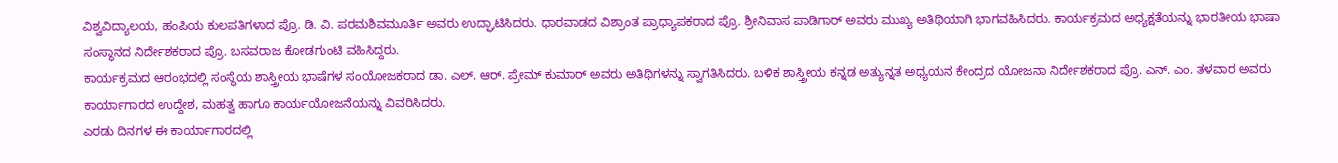ವಿಶ್ವವಿದ್ಯಾಲಯ, ಹಂಪಿಯ ಕುಲಪತಿಗಳಾದ ಪ್ರೊ. ಡಿ. ವಿ. ಪರಮಶಿವಮೂರ್ತಿ ಅವರು ಉದ್ಘಾಟಿಸಿದರು. ಧಾರವಾಡದ ವಿಶ್ರಾಂತ ಪ್ರಾಧ್ಯಾಪಕರಾದ ಪ್ರೊ. ಶ್ರೀನಿವಾಸ ಪಾಡಿಗಾರ್ ಅವರು ಮುಖ್ಯ ಅತಿಥಿಯಾಗಿ ಭಾಗವಹಿಸಿದರು. ಕಾರ್ಯಕ್ರಮದ ಅಧ್ಯಕ್ಷತೆಯನ್ನು ಭಾರತೀಯ ಭಾಷಾ ಸಂಸ್ಥಾನದ ನಿರ್ದೇಶಕರಾದ ಪ್ರೊ. ಬಸವರಾಜ ಕೋಡಗುಂಟಿ ವಹಿಸಿದ್ದರು.
ಕಾರ್ಯಕ್ರಮದ ಆರಂಭದಲ್ಲಿ ಸಂಸ್ಥೆಯ ಶಾಸ್ತ್ರೀಯ ಭಾಷೆಗಳ ಸಂಯೋಜಕರಾದ ಡಾ. ಎಲ್. ಆರ್. ಪ್ರೇಮ್ ಕುಮಾರ್ ಅವರು ಅತಿಥಿಗಳನ್ನು ಸ್ವಾಗತಿಸಿದರು. ಬಳಿಕ ಶಾಸ್ತ್ರೀಯ ಕನ್ನಡ ಅತ್ಯುನ್ನತ ಅಧ್ಯಯನ ಕೇಂದ್ರದ ಯೋಜನಾ ನಿರ್ದೇಶಕರಾದ ಪ್ರೊ. ಎನ್. ಎಂ. ತಳವಾರ ಅವರು ಕಾರ್ಯಾಗಾರದ ಉದ್ದೇಶ, ಮಹತ್ವ ಹಾಗೂ ಕಾರ್ಯಯೋಜನೆಯನ್ನು ವಿವರಿಸಿದರು.
ಎರಡು ದಿನಗಳ ಈ ಕಾರ್ಯಾಗಾರದಲ್ಲಿ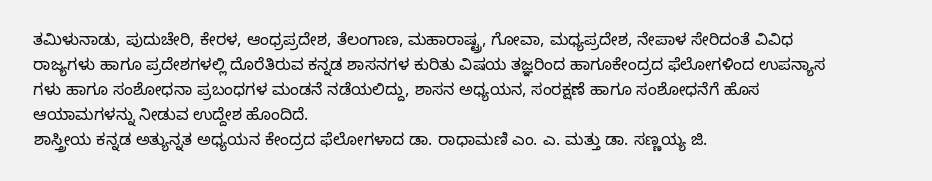ತಮಿಳುನಾಡು, ಪುದುಚೇರಿ, ಕೇರಳ, ಆಂಧ್ರಪ್ರದೇಶ, ತೆಲಂಗಾಣ, ಮಹಾರಾಷ್ಟ್ರ, ಗೋವಾ, ಮಧ್ಯಪ್ರದೇಶ, ನೇಪಾಳ ಸೇರಿದಂತೆ ವಿವಿಧ ರಾಜ್ಯಗಳು ಹಾಗೂ ಪ್ರದೇಶಗಳಲ್ಲಿ ದೊರೆತಿರುವ ಕನ್ನಡ ಶಾಸನಗಳ ಕುರಿತು ವಿಷಯ ತಜ್ಞರಿಂದ ಹಾಗೂಕೇಂದ್ರದ ಫೆಲೋಗಳಿಂದ ಉಪನ್ಯಾಸ ಗಳು ಹಾಗೂ ಸಂಶೋಧನಾ ಪ್ರಬಂಧಗಳ ಮಂಡನೆ ನಡೆಯಲಿದ್ದು, ಶಾಸನ ಅಧ್ಯಯನ, ಸಂರಕ್ಷಣೆ ಹಾಗೂ ಸಂಶೋಧನೆಗೆ ಹೊಸ ಆಯಾಮಗಳನ್ನು ನೀಡುವ ಉದ್ದೇಶ ಹೊಂದಿದೆ.
ಶಾಸ್ತ್ರೀಯ ಕನ್ನಡ ಅತ್ಯುನ್ನತ ಅಧ್ಯಯನ ಕೇಂದ್ರದ ಫೆಲೋಗಳಾದ ಡಾ. ರಾಧಾಮಣಿ ಎಂ. ಎ. ಮತ್ತು ಡಾ. ಸಣ್ಣಯ್ಯ ಜಿ.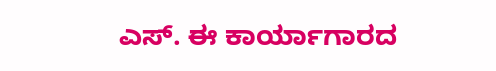ಎಸ್. ಈ ಕಾರ್ಯಾಗಾರದ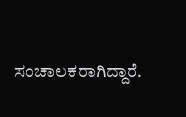ಸಂಚಾಲಕರಾಗಿದ್ದಾರೆ.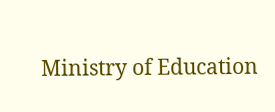Ministry of Education